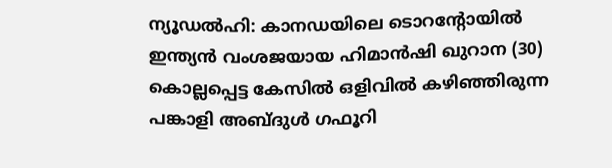ന്യൂഡൽഹി: കാനഡയിലെ ടൊറന്റോയിൽ ഇന്ത്യൻ വംശജയായ ഹിമാൻഷി ഖുറാന (30) കൊല്ലപ്പെട്ട കേസിൽ ഒളിവിൽ കഴിഞ്ഞിരുന്ന പങ്കാളി അബ്ദുൾ ഗഫൂറി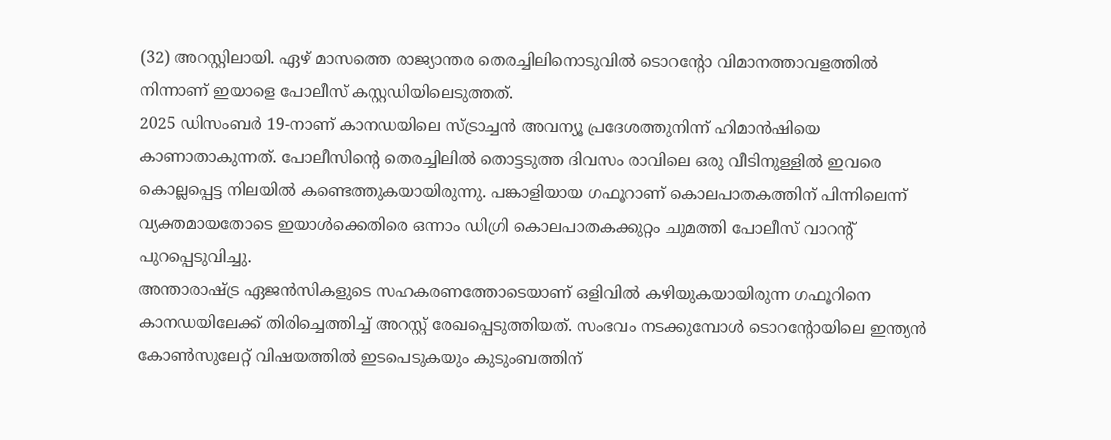(32) അറസ്റ്റിലായി. ഏഴ് മാസത്തെ രാജ്യാന്തര തെരച്ചിലിനൊടുവിൽ ടൊറന്റോ വിമാനത്താവളത്തിൽ നിന്നാണ് ഇയാളെ പോലീസ് കസ്റ്റഡിയിലെടുത്തത്.
2025 ഡിസംബർ 19-നാണ് കാനഡയിലെ സ്ട്രാച്ചൻ അവന്യൂ പ്രദേശത്തുനിന്ന് ഹിമാൻഷിയെ കാണാതാകുന്നത്. പോലീസിന്റെ തെരച്ചിലിൽ തൊട്ടടുത്ത ദിവസം രാവിലെ ഒരു വീടിനുള്ളിൽ ഇവരെ കൊല്ലപ്പെട്ട നിലയിൽ കണ്ടെത്തുകയായിരുന്നു. പങ്കാളിയായ ഗഫൂറാണ് കൊലപാതകത്തിന് പിന്നിലെന്ന് വ്യക്തമായതോടെ ഇയാൾക്കെതിരെ ഒന്നാം ഡിഗ്രി കൊലപാതകക്കുറ്റം ചുമത്തി പോലീസ് വാറന്റ് പുറപ്പെടുവിച്ചു.
അന്താരാഷ്ട്ര ഏജൻസികളുടെ സഹകരണത്തോടെയാണ് ഒളിവിൽ കഴിയുകയായിരുന്ന ഗഫൂറിനെ കാനഡയിലേക്ക് തിരിച്ചെത്തിച്ച് അറസ്റ്റ് രേഖപ്പെടുത്തിയത്. സംഭവം നടക്കുമ്പോൾ ടൊറന്റോയിലെ ഇന്ത്യൻ കോൺസുലേറ്റ് വിഷയത്തിൽ ഇടപെടുകയും കുടുംബത്തിന്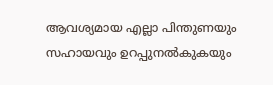ആവശ്യമായ എല്ലാ പിന്തുണയും സഹായവും ഉറപ്പുനൽകുകയും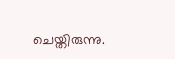ചെയ്തിരുന്നു.